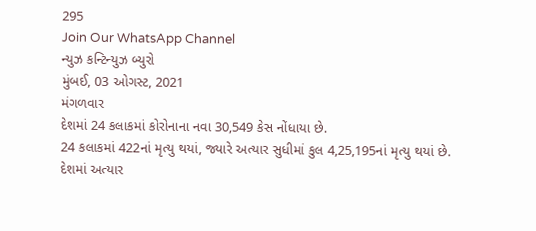295
Join Our WhatsApp Channel
ન્યુઝ કન્ટિન્યુઝ બ્યુરો
મુંબઈ, 03 ઓગસ્ટ, 2021
મંગળવાર
દેશમાં 24 કલાકમાં કોરોનાના નવા 30,549 કેસ નોંધાયા છે.
24 કલાકમાં 422નાં મૃત્યુ થયાં, જ્યારે અત્યાર સુધીમાં કુલ 4,25,195નાં મૃત્યુ થયાં છે.
દેશમાં અત્યાર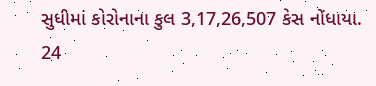સુધીમાં કોરોનાના કુલ 3,17,26,507 કેસ નોંધાયા.
24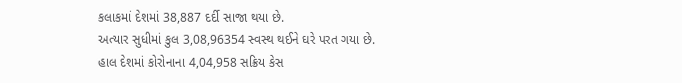કલાકમાં દેશમાં 38,887 દર્દી સાજા થયા છે.
અત્યાર સુધીમાં કુલ 3,08,96354 સ્વસ્થ થઈને ઘરે પરત ગયા છે.
હાલ દેશમાં કોરોનાના 4,04,958 સક્રિય કેસ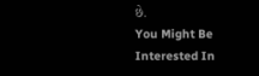છે.
You Might Be Interested In